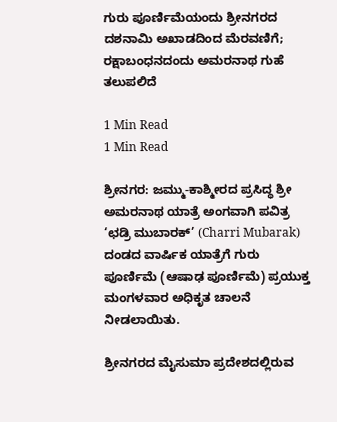ಗುರು ಪೂರ್ಣಿಮೆಯಂದು ಶ್ರೀನಗರದ ದಶನಾಮಿ ಅಖಾಡದಿಂದ ಮೆರವಣಿಗೆ; ರಕ್ಷಾಬಂಧನದಂದು ಅಮರನಾಥ ಗುಹೆ ತಲುಪಲಿದೆ

1 Min Read
1 Min Read

ಶ್ರೀನಗರ: ಜಮ್ಮು-ಕಾಶ್ಮೀರದ ಪ್ರಸಿದ್ಧ ಶ್ರೀ ಅಮರನಾಥ ಯಾತ್ರೆ ಅಂಗವಾಗಿ ಪವಿತ್ರ ‘ಛಡ್ರಿ ಮುಬಾರಕ್’ (Charri Mubarak) ದಂಡದ ವಾರ್ಷಿಕ ಯಾತ್ರೆಗೆ ಗುರು ಪೂರ್ಣಿಮೆ (ಆಷಾಢ ಪೂರ್ಣಿಮೆ) ಪ್ರಯುಕ್ತ ಮಂಗಳವಾರ ಅಧಿಕೃತ ಚಾಲನೆ ನೀಡಲಾಯಿತು.

ಶ್ರೀನಗರದ ಮೈಸುಮಾ ಪ್ರದೇಶದಲ್ಲಿರುವ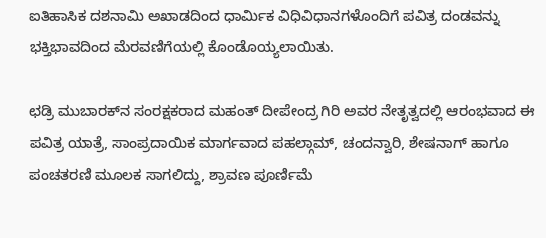ಐತಿಹಾಸಿಕ ದಶನಾಮಿ ಅಖಾಡದಿಂದ ಧಾರ್ಮಿಕ ವಿಧಿವಿಧಾನಗಳೊಂದಿಗೆ ಪವಿತ್ರ ದಂಡವನ್ನು ಭಕ್ತಿಭಾವದಿಂದ ಮೆರವಣಿಗೆಯಲ್ಲಿ ಕೊಂಡೊಯ್ಯಲಾಯಿತು.

ಛಡ್ರಿ ಮುಬಾರಕ್‌ನ ಸಂರಕ್ಷಕರಾದ ಮಹಂತ್ ದೀಪೇಂದ್ರ ಗಿರಿ ಅವರ ನೇತೃತ್ವದಲ್ಲಿ ಆರಂಭವಾದ ಈ ಪವಿತ್ರ ಯಾತ್ರೆ, ಸಾಂಪ್ರದಾಯಿಕ ಮಾರ್ಗವಾದ ಪಹಲ್ಗಾಮ್, ಚಂದನ್ವಾರಿ, ಶೇಷನಾಗ್ ಹಾಗೂ ಪಂಚತರಣಿ ಮೂಲಕ ಸಾಗಲಿದ್ದು, ಶ್ರಾವಣ ಪೂರ್ಣಿಮೆ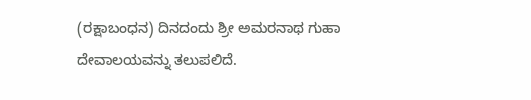(ರಕ್ಷಾಬಂಧನ) ದಿನದಂದು ಶ್ರೀ ಅಮರನಾಥ ಗುಹಾ ದೇವಾಲಯವನ್ನು ತಲುಪಲಿದೆ.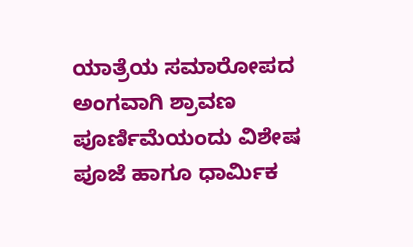ಯಾತ್ರೆಯ ಸಮಾರೋಪದ ಅಂಗವಾಗಿ ಶ್ರಾವಣ ಪೂರ್ಣಿಮೆಯಂದು ವಿಶೇಷ ಪೂಜೆ ಹಾಗೂ ಧಾರ್ಮಿಕ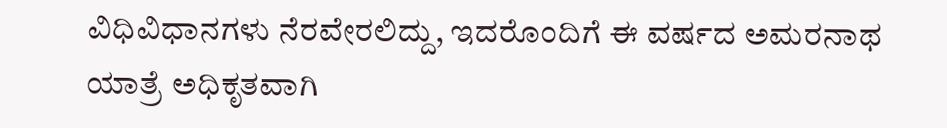ವಿಧಿವಿಧಾನಗಳು ನೆರವೇರಲಿದ್ದು, ಇದರೊಂದಿಗೆ ಈ ವರ್ಷದ ಅಮರನಾಥ ಯಾತ್ರೆ ಅಧಿಕೃತವಾಗಿ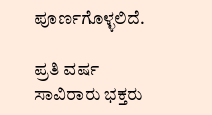ಪೂರ್ಣಗೊಳ್ಳಲಿದೆ.

ಪ್ರತಿ ವರ್ಷ ಸಾವಿರಾರು ಭಕ್ತರು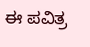ಈ ಪವಿತ್ರ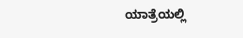ಯಾತ್ರೆಯಲ್ಲಿ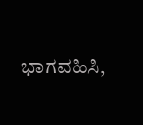ಭಾಗವಹಿಸಿ,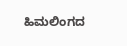ಹಿಮಲಿಂಗದ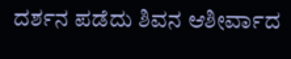ದರ್ಶನ ಪಡೆದು ಶಿವನ ಆಶೀರ್ವಾದ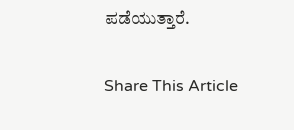ಪಡೆಯುತ್ತಾರೆ.

Share This Article